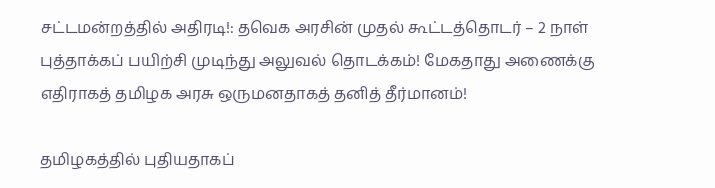சட்டமன்றத்தில் அதிரடி!: தவெக அரசின் முதல் கூட்டத்தொடர் – 2 நாள் புத்தாக்கப் பயிற்சி முடிந்து அலுவல் தொடக்கம்! மேகதாது அணைக்கு எதிராகத் தமிழக அரசு ஒருமனதாகத் தனித் தீர்மானம்!

தமிழகத்தில் புதியதாகப்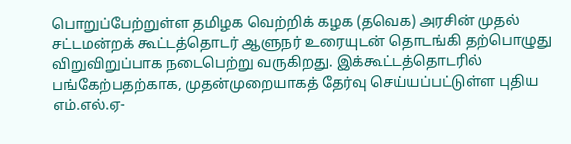பொறுப்பேற்றுள்ள தமிழக வெற்றிக் கழக (தவெக) அரசின் முதல் சட்டமன்றக் கூட்டத்தொடர் ஆளுநர் உரையுடன் தொடங்கி தற்பொழுது விறுவிறுப்பாக நடைபெற்று வருகிறது. இக்கூட்டத்தொடரில் பங்கேற்பதற்காக, முதன்முறையாகத் தேர்வு செய்யப்பட்டுள்ள புதிய எம்.எல்.ஏ-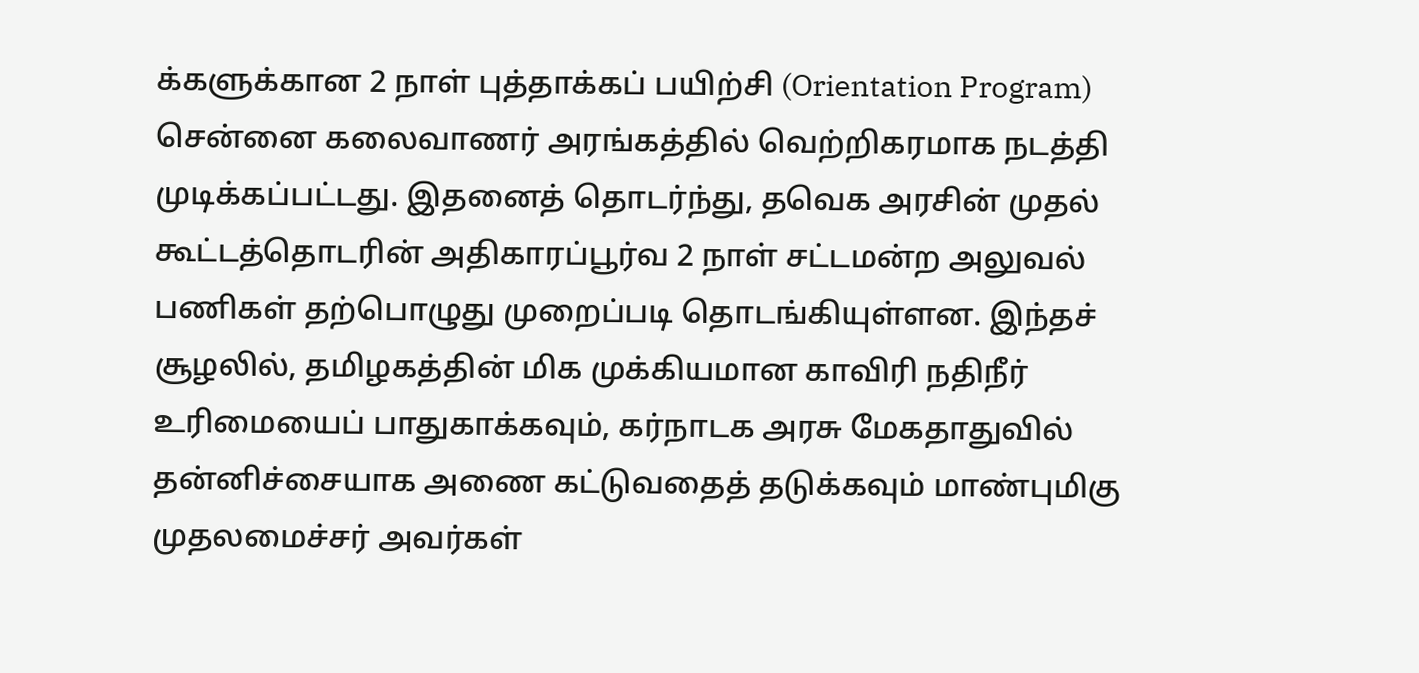க்களுக்கான 2 நாள் புத்தாக்கப் பயிற்சி (Orientation Program) சென்னை கலைவாணர் அரங்கத்தில் வெற்றிகரமாக நடத்தி முடிக்கப்பட்டது. இதனைத் தொடர்ந்து, தவெக அரசின் முதல் கூட்டத்தொடரின் அதிகாரப்பூர்வ 2 நாள் சட்டமன்ற அலுவல் பணிகள் தற்பொழுது முறைப்படி தொடங்கியுள்ளன. இந்தச் சூழலில், தமிழகத்தின் மிக முக்கியமான காவிரி நதிநீர் உரிமையைப் பாதுகாக்கவும், கர்நாடக அரசு மேகதாதுவில் தன்னிச்சையாக அணை கட்டுவதைத் தடுக்கவும் மாண்புமிகு முதலமைச்சர் அவர்கள்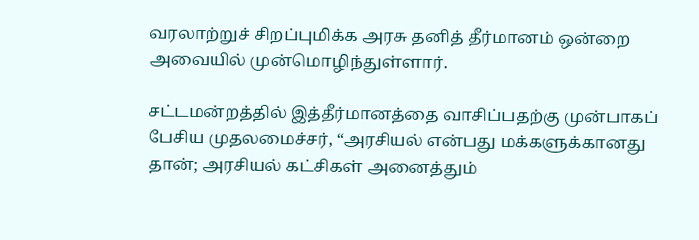வரலாற்றுச் சிறப்புமிக்க அரசு தனித் தீர்மானம் ஒன்றை அவையில் முன்மொழிந்துள்ளார்.

சட்டமன்றத்தில் இத்தீர்மானத்தை வாசிப்பதற்கு முன்பாகப் பேசிய முதலமைச்சர், “அரசியல் என்பது மக்களுக்கானது தான்; அரசியல் கட்சிகள் அனைத்தும்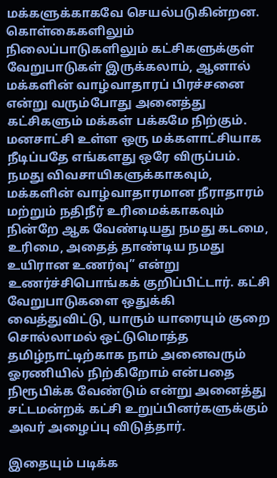மக்களுக்காகவே செயல்படுகின்றன. கொள்கைகளிலும் நிலைப்பாடுகளிலும் கட்சிகளுக்குள் வேறுபாடுகள் இருக்கலாம், ஆனால் மக்களின் வாழ்வாதாரப் பிரச்சனை என்று வரும்போது அனைத்து கட்சிகளும் மக்கள் பக்கமே நிற்கும். மனசாட்சி உள்ள ஒரு மக்களாட்சியாக நீடிப்பதே எங்களது ஒரே விருப்பம். நமது விவசாயிகளுக்காகவும், மக்களின் வாழ்வாதாரமான நீராதாரம் மற்றும் நதிநீர் உரிமைக்காகவும் நின்றே ஆக வேண்டியது நமது கடமை, உரிமை, அதைத் தாண்டிய நமது உயிரான உணர்வு” என்று உணர்ச்சிபொங்கக் குறிப்பிட்டார். கட்சி வேறுபாடுகளை ஒதுக்கி வைத்துவிட்டு, யாரும் யாரையும் குறை சொல்லாமல் ஒட்டுமொத்த தமிழ்நாட்டிற்காக நாம் அனைவரும் ஓரணியில் நிற்கிறோம் என்பதை நிரூபிக்க வேண்டும் என்று அனைத்து சட்டமன்றக் கட்சி உறுப்பினர்களுக்கும் அவர் அழைப்பு விடுத்தார்.

இதையும் படிக்க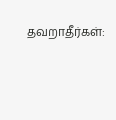தவறாதீர்கள்: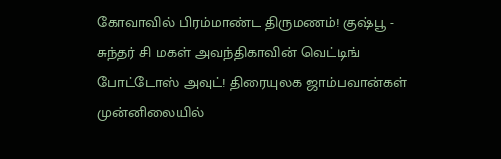கோவாவில் பிரம்மாண்ட திருமணம்! குஷ்பூ - சுந்தர் சி மகள் அவந்திகாவின் வெட்டிங் போட்டோஸ் அவுட்! திரையுலக ஜாம்பவான்கள் முன்னிலையில்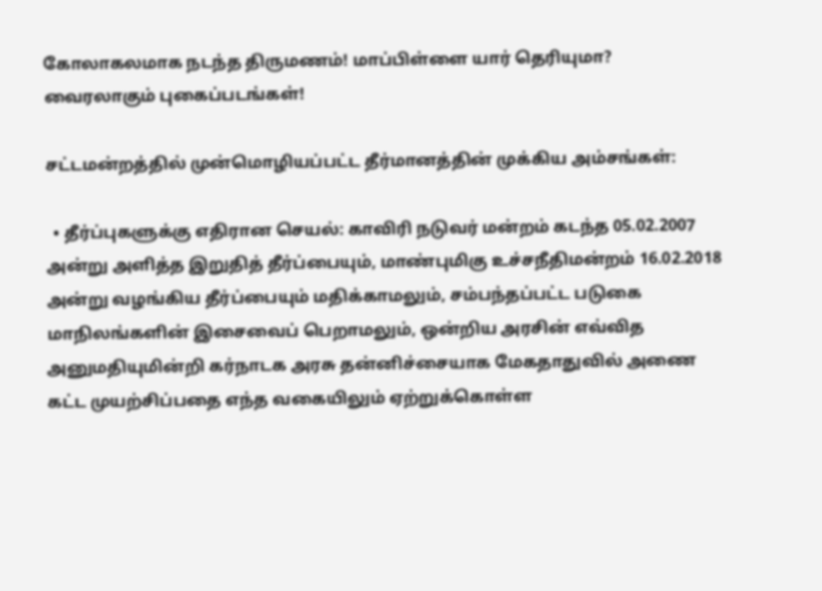கோலாகலமாக நடந்த திருமணம்! மாப்பிள்ளை யார் தெரியுமா? வைரலாகும் புகைப்படங்கள்!

சட்டமன்றத்தில் முன்மொழியப்பட்ட தீர்மானத்தின் முக்கிய அம்சங்கள்:

  • தீர்ப்புகளுக்கு எதிரான செயல்: காவிரி நடுவர் மன்றம் கடந்த 05.02.2007 அன்று அளித்த இறுதித் தீர்ப்பையும், மாண்புமிகு உச்சநீதிமன்றம் 16.02.2018 அன்று வழங்கிய தீர்ப்பையும் மதிக்காமலும், சம்பந்தப்பட்ட படுகை மாநிலங்களின் இசைவைப் பெறாமலும், ஒன்றிய அரசின் எவ்வித அனுமதியுமின்றி கர்நாடக அரசு தன்னிச்சையாக மேகதாதுவில் அணை கட்ட முயற்சிப்பதை எந்த வகையிலும் ஏற்றுக்கொள்ள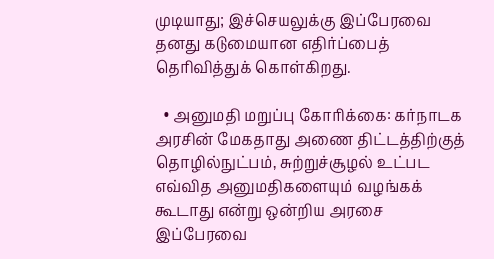முடியாது; இச்செயலுக்கு இப்பேரவை தனது கடுமையான எதிர்ப்பைத் தெரிவித்துக் கொள்கிறது.

  • அனுமதி மறுப்பு கோரிக்கை: கர்நாடக அரசின் மேகதாது அணை திட்டத்திற்குத் தொழில்நுட்பம், சுற்றுச்சூழல் உட்பட எவ்வித அனுமதிகளையும் வழங்கக் கூடாது என்று ஒன்றிய அரசை இப்பேரவை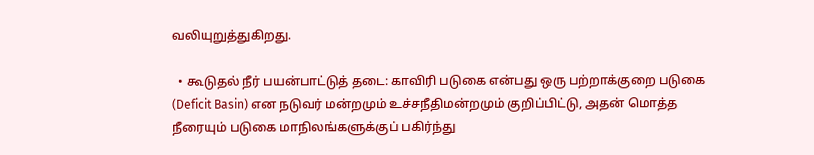வலியுறுத்துகிறது.

  • கூடுதல் நீர் பயன்பாட்டுத் தடை: காவிரி படுகை என்பது ஒரு பற்றாக்குறை படுகை (Deficit Basin) என நடுவர் மன்றமும் உச்சநீதிமன்றமும் குறிப்பிட்டு, அதன் மொத்த நீரையும் படுகை மாநிலங்களுக்குப் பகிர்ந்து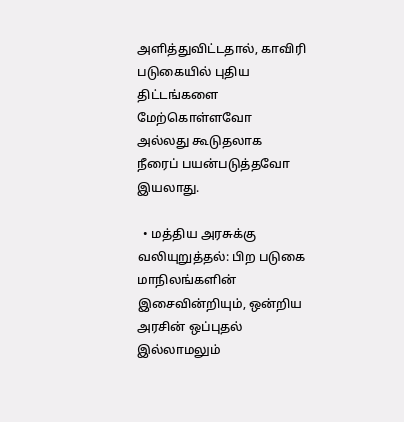அளித்துவிட்டதால், காவிரி படுகையில் புதிய திட்டங்களை மேற்கொள்ளவோ அல்லது கூடுதலாக நீரைப் பயன்படுத்தவோ இயலாது.

  • மத்திய அரசுக்கு வலியுறுத்தல்: பிற படுகை மாநிலங்களின் இசைவின்றியும், ஒன்றிய அரசின் ஒப்புதல் இல்லாமலும்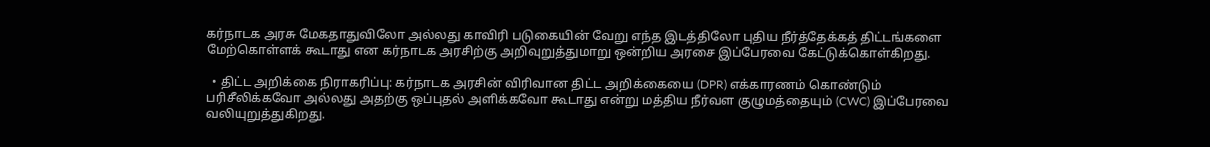கர்நாடக அரசு மேகதாதுவிலோ அல்லது காவிரி படுகையின் வேறு எந்த இடத்திலோ புதிய நீர்த்தேக்கத் திட்டங்களை மேற்கொள்ளக் கூடாது என கர்நாடக அரசிற்கு அறிவுறுத்துமாறு ஒன்றிய அரசை இப்பேரவை கேட்டுக்கொள்கிறது.

  • திட்ட அறிக்கை நிராகரிப்பு: கர்நாடக அரசின் விரிவான திட்ட அறிக்கையை (DPR) எக்காரணம் கொண்டும் பரிசீலிக்கவோ அல்லது அதற்கு ஒப்புதல் அளிக்கவோ கூடாது என்று மத்திய நீர்வள குழுமத்தையும் (CWC) இப்பேரவை வலியுறுத்துகிறது.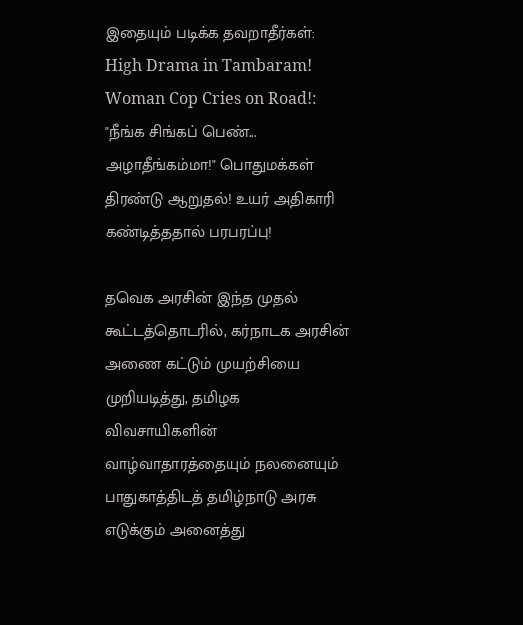இதையும் படிக்க தவறாதீர்கள்:  High Drama in Tambaram! Woman Cop Cries on Road!: "நீங்க சிங்கப் பெண்... அழாதீங்கம்மா!" பொதுமக்கள் திரண்டு ஆறுதல்! உயர் அதிகாரி கண்டித்ததால் பரபரப்பு!

தவெக அரசின் இந்த முதல் கூட்டத்தொடரில், கர்நாடக அரசின் அணை கட்டும் முயற்சியை முறியடித்து, தமிழக விவசாயிகளின் வாழ்வாதாரத்தையும் நலனையும் பாதுகாத்திடத் தமிழ்நாடு அரசு எடுக்கும் அனைத்து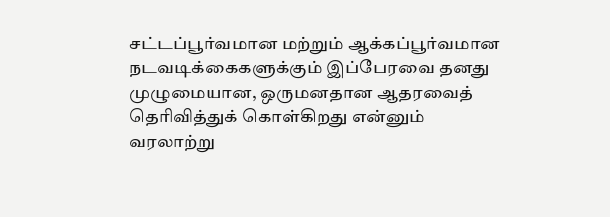சட்டப்பூர்வமான மற்றும் ஆக்கப்பூர்வமான நடவடிக்கைகளுக்கும் இப்பேரவை தனது முழுமையான, ஒருமனதான ஆதரவைத் தெரிவித்துக் கொள்கிறது என்னும் வரலாற்று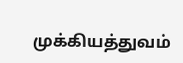முக்கியத்துவம்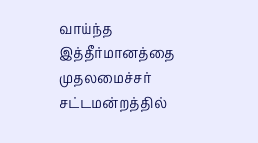வாய்ந்த இத்தீர்மானத்தை முதலமைச்சர் சட்டமன்றத்தில்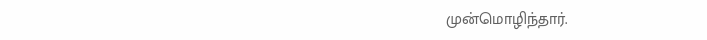முன்மொழிந்தார்.